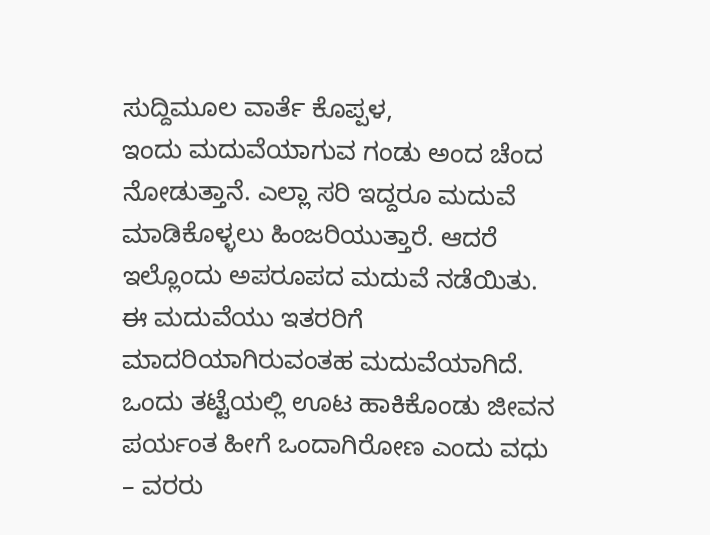ಸುದ್ದಿಮೂಲ ವಾರ್ತೆ ಕೊಪ್ಪಳ,
ಇಂದು ಮದುವೆಯಾಗುವ ಗಂಡು ಅಂದ ಚೆಂದ ನೋಡುತ್ತಾನೆ. ಎಲ್ಲಾ ಸರಿ ಇದ್ದರೂ ಮದುವೆ ಮಾಡಿಕೊಳ್ಳಲು ಹಿಂಜರಿಯುತ್ತಾರೆ. ಆದರೆ ಇಲ್ಲೊಂದು ಅಪರೂಪದ ಮದುವೆ ನಡೆಯಿತು. ಈ ಮದುವೆಯು ಇತರರಿಗೆ ಮಾದರಿಯಾಗಿರುವಂತಹ ಮದುವೆಯಾಗಿದೆ.
ಒಂದು ತಟ್ಟೆಯಲ್ಲಿ ಊಟ ಹಾಕಿಕೊಂಡು ಜೀವನ ಪರ್ಯಂತ ಹೀಗೆ ಒಂದಾಗಿರೋಣ ಎಂದು ವಧು – ವರರು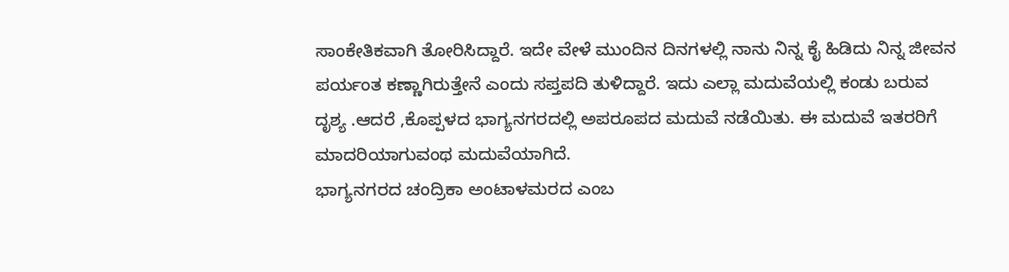ಸಾಂಕೇತಿಕವಾಗಿ ತೋರಿಸಿದ್ದಾರೆ. ಇದೇ ವೇಳೆ ಮುಂದಿನ ದಿನಗಳಲ್ಲಿ ನಾನು ನಿನ್ನ ಕೈ ಹಿಡಿದು ನಿನ್ನ ಜೀವನ ಪರ್ಯಂತ ಕಣ್ಣಾಗಿರುತ್ತೇನೆ ಎಂದು ಸಪ್ತಪದಿ ತುಳಿದ್ದಾರೆ. ಇದು ಎಲ್ಲಾ ಮದುವೆಯಲ್ಲಿ ಕಂಡು ಬರುವ ದೃಶ್ಯ .ಆದರೆ ,ಕೊಪ್ಪಳದ ಭಾಗ್ಯನಗರದಲ್ಲಿ ಅಪರೂಪದ ಮದುವೆ ನಡೆಯಿತು. ಈ ಮದುವೆ ಇತರರಿಗೆ ಮಾದರಿಯಾಗುವಂಥ ಮದುವೆಯಾಗಿದೆ.
ಭಾಗ್ಯನಗರದ ಚಂದ್ರಿಕಾ ಅಂಟಾಳಮರದ ಎಂಬ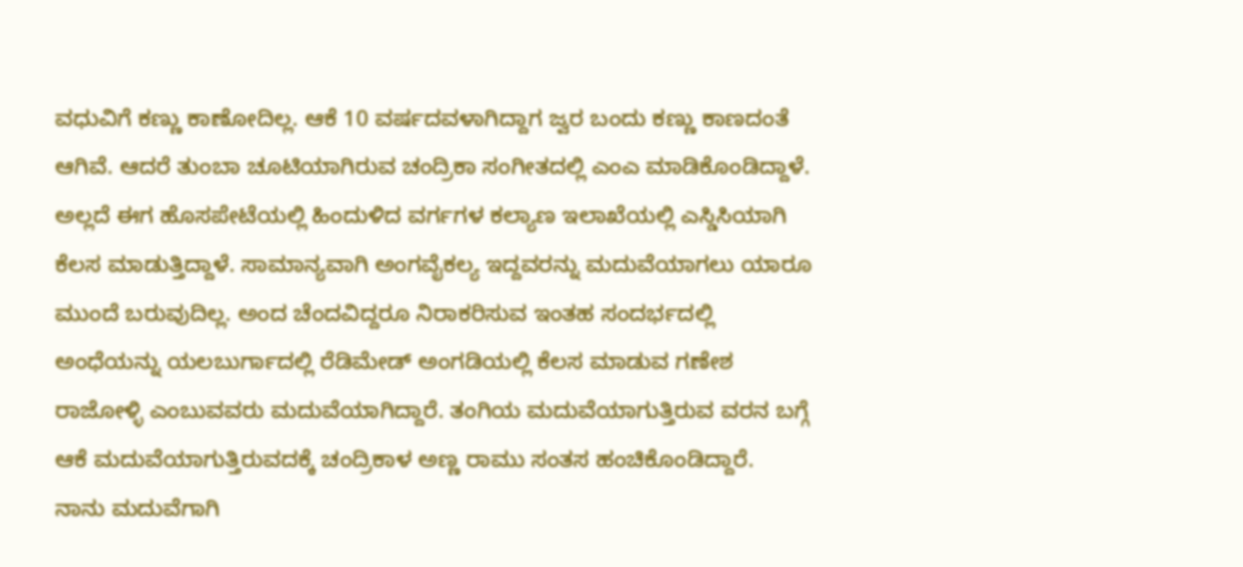ವಧುವಿಗೆ ಕಣ್ಣು ಕಾಣೋದಿಲ್ಲ. ಆಕೆ 10 ವರ್ಷದವಳಾಗಿದ್ದಾಗ ಜ್ವರ ಬಂದು ಕಣ್ಣು ಕಾಣದಂತೆ ಆಗಿವೆ. ಆದರೆ ತುಂಬಾ ಚೂಟಿಯಾಗಿರುವ ಚಂದ್ರಿಕಾ ಸಂಗೀತದಲ್ಲಿ ಎಂಎ ಮಾಡಿಕೊಂಡಿದ್ದಾಳೆ. ಅಲ್ಲದೆ ಈಗ ಹೊಸಪೇಟೆಯಲ್ಲಿ ಹಿಂದುಳಿದ ವರ್ಗಗಳ ಕಲ್ಯಾಣ ಇಲಾಖೆಯಲ್ಲಿ ಎಸ್ಡಿಸಿಯಾಗಿ ಕೆಲಸ ಮಾಡುತ್ತಿದ್ದಾಳೆ. ಸಾಮಾನ್ಯವಾಗಿ ಅಂಗವೈಕಲ್ಯ ಇದ್ದವರನ್ನು ಮದುವೆಯಾಗಲು ಯಾರೂ ಮುಂದೆ ಬರುವುದಿಲ್ಲ. ಅಂದ ಚೆಂದವಿದ್ದರೂ ನಿರಾಕರಿಸುವ ಇಂತಹ ಸಂದರ್ಭದಲ್ಲಿ ಅಂಧೆಯನ್ನು ಯಲಬುರ್ಗಾದಲ್ಲಿ ರೆಡಿಮೇಡ್ ಅಂಗಡಿಯಲ್ಲಿ ಕೆಲಸ ಮಾಡುವ ಗಣೇಶ ರಾಜೋಳ್ಳಿ ಎಂಬುವವರು ಮದುವೆಯಾಗಿದ್ದಾರೆ. ತಂಗಿಯ ಮದುವೆಯಾಗುತ್ತಿರುವ ವರನ ಬಗ್ಗೆ ಆಕೆ ಮದುವೆಯಾಗುತ್ತಿರುವದಕ್ಕೆ ಚಂದ್ರಿಕಾಳ ಅಣ್ಣ ರಾಮು ಸಂತಸ ಹಂಚಿಕೊಂಡಿದ್ದಾರೆ.
ನಾನು ಮದುವೆಗಾಗಿ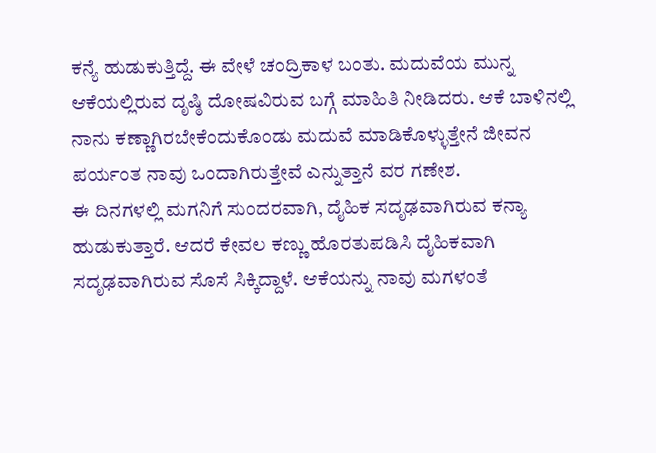ಕನ್ಯೆ ಹುಡುಕುತ್ತಿದ್ದೆ. ಈ ವೇಳೆ ಚಂದ್ರಿಕಾಳ ಬಂತು. ಮದುವೆಯ ಮುನ್ನ ಆಕೆಯಲ್ಲಿರುವ ದೃಷ್ಠಿ ದೋಷವಿರುವ ಬಗ್ಗೆ ಮಾಹಿತಿ ನೀಡಿದರು. ಆಕೆ ಬಾಳಿನಲ್ಲಿ ನಾನು ಕಣ್ಣಾಗಿರಬೇಕೆಂದುಕೊಂಡು ಮದುವೆ ಮಾಡಿಕೊಳ್ಳುತ್ತೇನೆ ಜೀವನ ಪರ್ಯಂತ ನಾವು ಒಂದಾಗಿರುತ್ತೇವೆ ಎನ್ನುತ್ತಾನೆ ವರ ಗಣೇಶ.
ಈ ದಿನಗಳಲ್ಲಿ ಮಗನಿಗೆ ಸುಂದರವಾಗಿ, ದೈಹಿಕ ಸದೃಢವಾಗಿರುವ ಕನ್ಯಾ ಹುಡುಕುತ್ತಾರೆ. ಆದರೆ ಕೇವಲ ಕಣ್ಣು ಹೊರತುಪಡಿಸಿ ದೈಹಿಕವಾಗಿ ಸದೃಢವಾಗಿರುವ ಸೊಸೆ ಸಿಕ್ಕಿದ್ದಾಳೆ. ಆಕೆಯನ್ನು ನಾವು ಮಗಳಂತೆ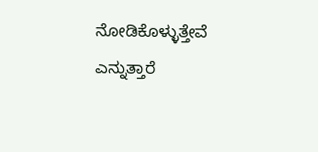ನೋಡಿಕೊಳ್ಳುತ್ತೇವೆ ಎನ್ನುತ್ತಾರೆ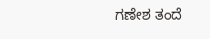ಗಣೇಶ ತಂದೆ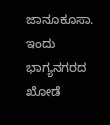ಜಾನೂಕೂಸಾ.
ಇಂದು ಭಾಗ್ಯನಗರದ ಖೋಡೆ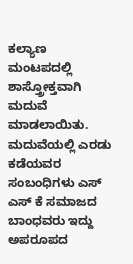ಕಲ್ಯಾಣ ಮಂಟಪದಲ್ಲಿ ಶಾಸ್ತ್ರೋಕ್ತವಾಗಿ ಮದುವೆ ಮಾಡಲಾಯಿತು. ಮದುವೆಯಲ್ಲಿ ಎರಡು ಕಡೆಯವರ ಸಂಬಂಧಿಗಳು ಎಸ್ ಎಸ್ ಕೆ ಸಮಾಜದ ಬಾಂಧವರು ಇದ್ದು ಅಪರೂಪದ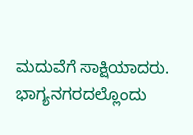ಮದುವೆಗೆ ಸಾಕ್ಷಿಯಾದರು.
ಭಾಗ್ಯನಗರದಲ್ಲೊಂದು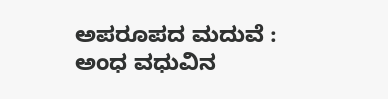ಅಪರೂಪದ ಮದುವೆ : ಅಂಧ ವಧುವಿನ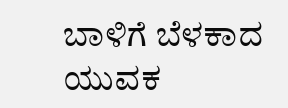ಬಾಳಿಗೆ ಬೆಳಕಾದ ಯುವಕ